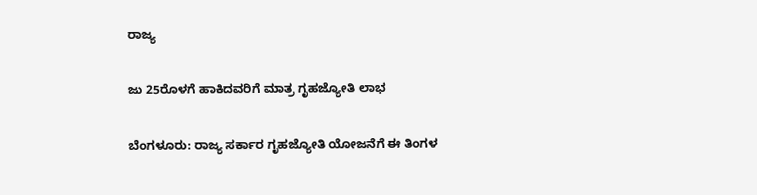ರಾಜ್ಯ

ಜು 25ರೊಳಗೆ ಹಾಕಿದವರಿಗೆ ಮಾತ್ರ ಗೃಹಜ್ಯೋತಿ ಲಾಭ

ಬೆಂಗಳೂರು: ರಾಜ್ಯ ಸರ್ಕಾರ ಗೃಹಜ್ಯೋತಿ ಯೋಜನೆಗೆ ಈ ತಿಂಗಳ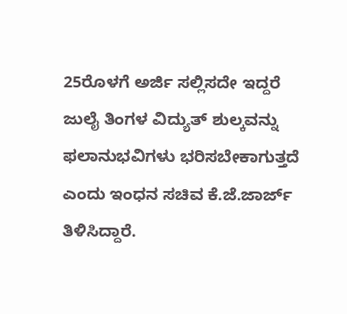25ರೊಳಗೆ ಅರ್ಜಿ ಸಲ್ಲಿಸದೇ ಇದ್ದರೆ ಜುಲೈ ತಿಂಗಳ ವಿದ್ಯುತ್ ಶುಲ್ಕವನ್ನು ಫಲಾನುಭವಿಗಳು ಭರಿಸಬೇಕಾಗುತ್ತದೆ ಎಂದು ಇಂಧನ ಸಚಿವ ಕೆ.ಜೆ.ಜಾರ್ಜ್ ತಿಳಿಸಿದ್ದಾರೆ.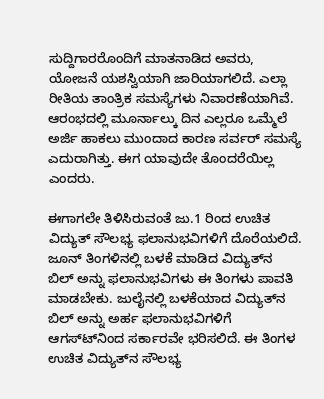ಸುದ್ದಿಗಾರರೊಂದಿಗೆ ಮಾತನಾಡಿದ ಅವರು, ಯೋಜನೆ ಯಶಸ್ವಿಯಾಗಿ ಜಾರಿಯಾಗಲಿದೆ. ಎಲ್ಲಾ ರೀತಿಯ ತಾಂತ್ರಿಕ ಸಮಸ್ಯೆಗಳು ನಿವಾರಣೆಯಾಗಿವೆ. ಆರಂಭದಲ್ಲಿ ಮೂರ್ನಾಲ್ಕು ದಿನ ಎಲ್ಲರೂ ಒಮ್ಮೆಲೆ ಅರ್ಜಿ ಹಾಕಲು ಮುಂದಾದ ಕಾರಣ ಸರ್ವರ್ ಸಮಸ್ಯೆ ಎದುರಾಗಿತ್ತು. ಈಗ ಯಾವುದೇ ತೊಂದರೆಯಿಲ್ಲ ಎಂದರು.

ಈಗಾಗಲೇ ತಿಳಿಸಿರುವಂತೆ ಜು.1 ರಿಂದ ಉಚಿತ ವಿದ್ಯುತ್ ಸೌಲಭ್ಯ ಫಲಾನುಭವಿಗಳಿಗೆ ದೊರೆಯಲಿದೆ. ಜೂನ್ ತಿಂಗಳಿನಲ್ಲಿ ಬಳಕೆ ಮಾಡಿದ ವಿದ್ಯುತ್‍ನ ಬಿಲ್ ಅನ್ನು ಫಲಾನುಭವಿಗಳು ಈ ತಿಂಗಳು ಪಾವತಿ ಮಾಡಬೇಕು. ಜುಲೈನಲ್ಲಿ ಬಳಕೆಯಾದ ವಿದ್ಯುತ್‍ನ ಬಿಲ್ ಅನ್ನು ಅರ್ಹ ಫಲಾನುಭವಿಗಳಿಗೆ ಆಗಸ್ಟ್‍ನಿಂದ ಸರ್ಕಾರವೇ ಭರಿಸಲಿದೆ. ಈ ತಿಂಗಳ ಉಚಿತ ವಿದ್ಯುತ್‍ನ ಸೌಲಭ್ಯ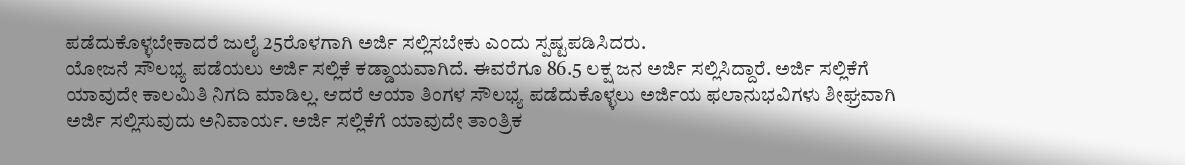ಪಡೆದುಕೊಳ್ಳಬೇಕಾದರೆ ಜುಲೈ 25ರೊಳಗಾಗಿ ಅರ್ಜಿ ಸಲ್ಲಿಸಬೇಕು ಎಂದು ಸ್ಪಷ್ಟಪಡಿಸಿದರು.
ಯೋಜನೆ ಸೌಲಭ್ಯ ಪಡೆಯಲು ಅರ್ಜಿ ಸಲ್ಲಿಕೆ ಕಡ್ಡಾಯವಾಗಿದೆ. ಈವರೆಗೂ 86.5 ಲಕ್ಷ ಜನ ಅರ್ಜಿ ಸಲ್ಲಿಸಿದ್ದಾರೆ. ಅರ್ಜಿ ಸಲ್ಲಿಕೆಗೆ ಯಾವುದೇ ಕಾಲಮಿತಿ ನಿಗದಿ ಮಾಡಿಲ್ಲ. ಆದರೆ ಆಯಾ ತಿಂಗಳ ಸೌಲಭ್ಯ ಪಡೆದುಕೊಳ್ಳಲು ಅರ್ಜಿಯ ಫಲಾನುಭವಿಗಳು ಶೀಘ್ರವಾಗಿ ಅರ್ಜಿ ಸಲ್ಲಿಸುವುದು ಅನಿವಾರ್ಯ. ಅರ್ಜಿ ಸಲ್ಲಿಕೆಗೆ ಯಾವುದೇ ತಾಂತ್ರಿಕ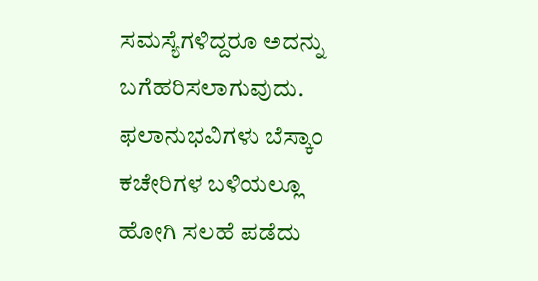ಸಮಸ್ಯೆಗಳಿದ್ದರೂ ಅದನ್ನು ಬಗೆಹರಿಸಲಾಗುವುದು. ಫಲಾನುಭವಿಗಳು ಬೆಸ್ಕಾಂ ಕಚೇರಿಗಳ ಬಳಿಯಲ್ಲೂ ಹೋಗಿ ಸಲಹೆ ಪಡೆದು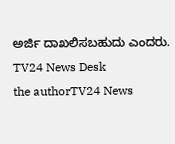ಅರ್ಜಿ ದಾಖಲಿಸಬಹುದು ಎಂದರು.
TV24 News Desk
the authorTV24 News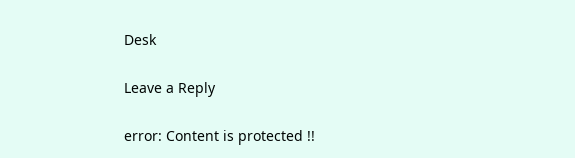Desk

Leave a Reply

error: Content is protected !!